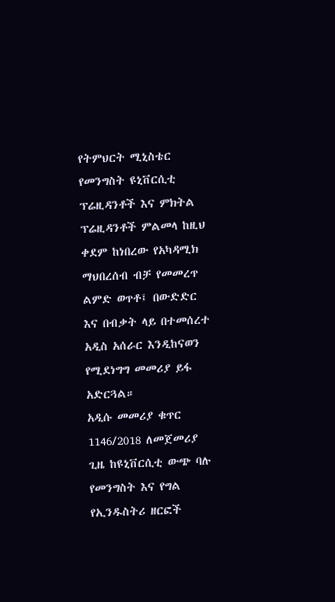የትምህርት ሚኒስቴር የመንግስት ዩኒቨርሲቲ ፕሬዚዳንቶች እና ምክትል ፕሬዚዳንቶች ምልመላ ከዚህ ቀደም ከነበረው የአካዳሚክ ማህበረሰብ ብቻ የመመረጥ ልምድ ወጥቶ፤ በውድድር እና በብቃት ላይ በተመሰረተ አዲስ አሰራር እንዲከናወን የሚደነግግ መመሪያ ይፋ አድርጓል።
አዲሱ መመሪያ ቁጥር 1146/2018 ለመጀመሪያ ጊዜ ከዩኒቨርሲቲ ውጭ ባሉ የመንግስት እና የግል የኢንዱስትሪ ዘርፎች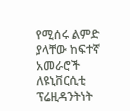የሚሰሩ ልምድ ያላቸው ከፍተኛ አመራሮች ለዩኒቨርሲቲ ፕሬዚዳንትነት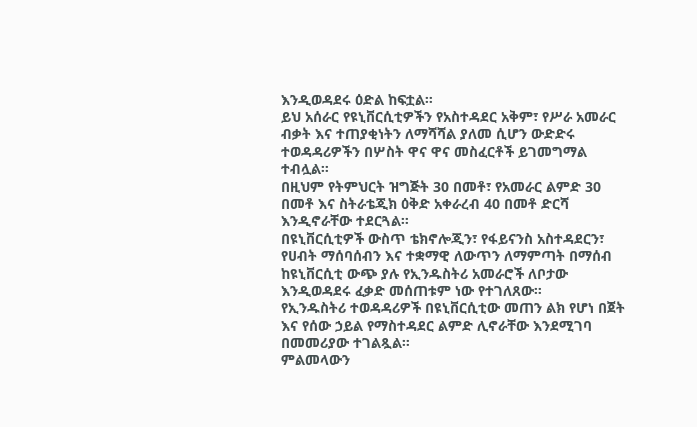እንዲወዳደሩ ዕድል ከፍቷል።
ይህ አሰራር የዩኒቨርሲቲዎችን የአስተዳደር አቅም፣ የሥራ አመራር ብቃት እና ተጠያቂነትን ለማሻሻል ያለመ ሲሆን ውድድሩ ተወዳዳሪዎችን በሦስት ዋና ዋና መስፈርቶች ይገመግማል ተብሏል።
በዚህም የትምህርት ዝግጅት 30 በመቶ፣ የአመራር ልምድ 30 በመቶ እና ስትራቴጂክ ዕቅድ አቀራረብ 40 በመቶ ድርሻ እንዲኖራቸው ተደርጓል።
በዩኒቨርሲቲዎች ውስጥ ቴክኖሎጂን፣ የፋይናንስ አስተዳደርን፣ የሀብት ማሰባሰብን እና ተቋማዊ ለውጥን ለማምጣት በማሰብ ከዩኒቨርሲቲ ውጭ ያሉ የኢንዱስትሪ አመራሮች ለቦታው እንዲወዳደሩ ፈቃድ መሰጠቱም ነው የተገለጸው።
የኢንዱስትሪ ተወዳዳሪዎች በዩኒቨርሲቲው መጠን ልክ የሆነ በጀት እና የሰው ኃይል የማስተዳደር ልምድ ሊኖራቸው እንደሚገባ በመመሪያው ተገልጿል።
ምልመላውን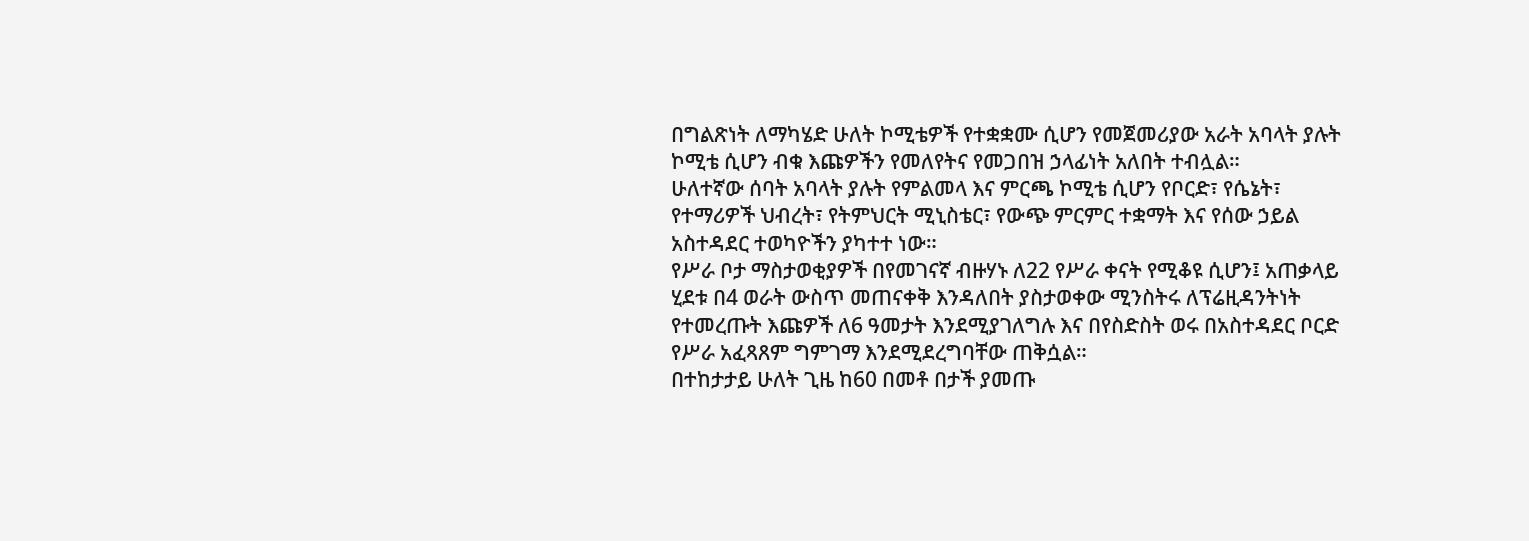በግልጽነት ለማካሄድ ሁለት ኮሚቴዎች የተቋቋሙ ሲሆን የመጀመሪያው አራት አባላት ያሉት ኮሚቴ ሲሆን ብቁ እጩዎችን የመለየትና የመጋበዝ ኃላፊነት አለበት ተብሏል።
ሁለተኛው ሰባት አባላት ያሉት የምልመላ እና ምርጫ ኮሚቴ ሲሆን የቦርድ፣ የሴኔት፣ የተማሪዎች ህብረት፣ የትምህርት ሚኒስቴር፣ የውጭ ምርምር ተቋማት እና የሰው ኃይል አስተዳደር ተወካዮችን ያካተተ ነው።
የሥራ ቦታ ማስታወቂያዎች በየመገናኛ ብዙሃኑ ለ22 የሥራ ቀናት የሚቆዩ ሲሆን፤ አጠቃላይ ሂደቱ በ4 ወራት ውስጥ መጠናቀቅ እንዳለበት ያስታወቀው ሚንስትሩ ለፕሬዚዳንትነት የተመረጡት እጩዎች ለ6 ዓመታት እንደሚያገለግሉ እና በየስድስት ወሩ በአስተዳደር ቦርድ የሥራ አፈጻጸም ግምገማ እንደሚደረግባቸው ጠቅሷል።
በተከታታይ ሁለት ጊዜ ከ60 በመቶ በታች ያመጡ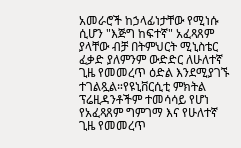አመራሮች ከኃላፊነታቸው የሚነሱ ሲሆን "እጅግ ከፍተኛ" አፈጻጸም ያላቸው ብቻ በትምህርት ሚኒስቴር ፈቃድ ያለምንም ውድድር ለሁለተኛ ጊዜ የመመረጥ ዕድል እንደሚያገኙ ተገልጿል።የዩኒቨርሲቲ ምክትል ፕሬዚዳንቶችም ተመሳሳይ የሆነ የአፈጻጸም ግምገማ እና የሁለተኛ ጊዜ የመመረጥ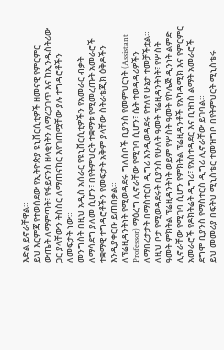እድል ይኖራቸዋል።
ይህ እርምጃ የተወሰደው የኢትዮጵያ ዩኒቨርሲቲዎች ዘመናዊ የምርምር ውጤት ለማምጣት፣ የፋይናንስ ዘላቂነትን ለማረጋገጥ እና ከኢንዱስትሪው ጋር ያላቸውን ትስስር ለማጠናከር እየገጠሟቸው ያሉ ተግዳሮቶችን ለመፍታት ነው።
መንግስት በዚህ አዲስ አሰራር የዩኒቨርሲቲዎችን የአመራር ብቃት ለማሳደግ ያለመ ሲሆን፣ በየትምህርት ተቋማቱ የሚመረጡት አመራሮች ተቋማዊ ተግዳሮቶችን የመፍታት አቅም ያላቸው ስትራቴጂክ ዕቅዶችን እንዲያቀርቡ ይጠበቃል።
ለፕሬዚዳንትነት የሚወዳደሩ ግለሰቦች ቢያንስ የመምህርነት (Assistant Professor) ማዕረግ ሊኖራቸው የሚገባ ሲሆን፣ ሴት ተወዳዳሪዎችን ለማበረታታት በማስተርስ ዲግሪ እንዲወዳደሩ የተለየ ሁኔታ ተመቻችቷል።
ለዚህ ቦታ የሚወዳደሩት ቢያንስ የሁለት ዓመት ፕሬዚዳንትነት፣ የሦስት ዓመት ምክትል ፕሬዚዳንትነት ወይም የሦስት ዓመት የኮሌጅ ዲንነት ልምድ ሊኖራቸው የሚገባ ሲሆን የምክትል ፕሬዚዳንቶች የአካዳሚክ እና የምርምር አመራሮች የዶክትሬት ዲግሪ፣ የአስተዳደር እና ቢዝነስ ልማት አመራሮች ደግሞ ቢያንስ የማስተርስ ዲግሪ ሊኖራቸው ይገባል።
ይህ መመሪያ በፍትህ ሚኒስቴር ተመዝግቦ በየትምህርት ሚኒስቴሩ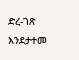ድረ-ገጽ እንደታተመ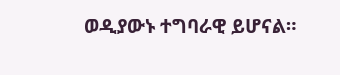ወዲያውኑ ተግባራዊ ይሆናል።